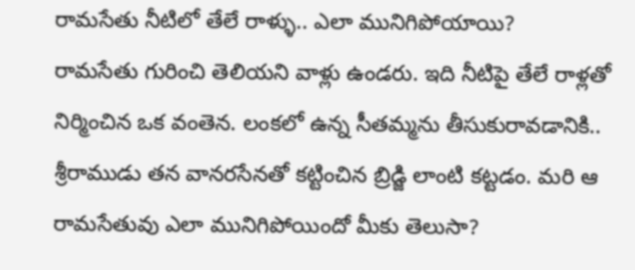రామసేతు నీటిలో తేలే రాళ్ళు.. ఎలా మునిగిపోయాయి?
రామసేతు గురించి తెలియని వాళ్లు ఉండరు. ఇది నీటిపై తేలే రాళ్లతో నిర్మించిన ఒక వంతెన. లంకలో ఉన్న సీతమ్మను తీసుకురావడానికి.. శ్రీరాముడు తన వానరసేనతో కట్టించిన బ్రిడ్జి లాంటి కట్టడం. మరి ఆ రామసేతువు ఎలా మునిగిపోయిందో మీకు తెలుసా?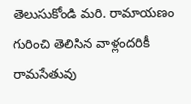తెలుసుకోండి మరి. రామాయణం గురించి తెలిసిన వాళ్లందరికీ రామసేతువు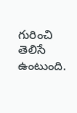గురించి తెలిసే ఉంటుంది.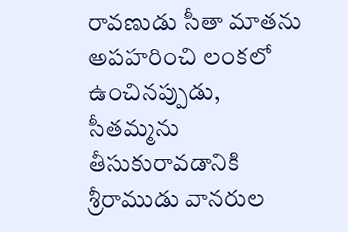రావణుడు సీతా మాతను అపహరించి లంకలో ఉంచినప్పుడు, సీతమ్మను తీసుకురావడానికి శ్రీరాముడు వానరుల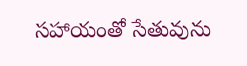సహాయంతో సేతువును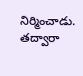నిర్మించాడు. తద్వారా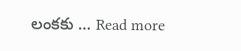లంకకు … Read more